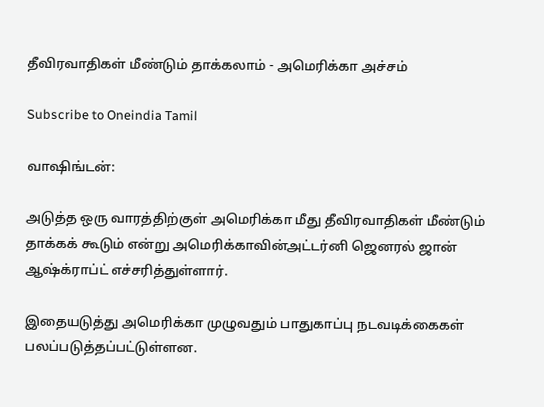தீவிரவாதிகள் மீண்டும் தாக்கலாம் - அமெரிக்கா அச்சம்

Subscribe to Oneindia Tamil

வாஷிங்டன்:

அடுத்த ஒரு வாரத்திற்குள் அமெரிக்கா மீது தீவிரவாதிகள் மீண்டும் தாக்கக் கூடும் என்று அமெரிக்காவின்அட்டர்னி ஜெனரல் ஜான் ஆஷ்க்ராப்ட் எச்சரித்துள்ளார்.

இதையடுத்து அமெரிக்கா முழுவதும் பாதுகாப்பு நடவடிக்கைகள் பலப்படுத்தப்பட்டுள்ளன.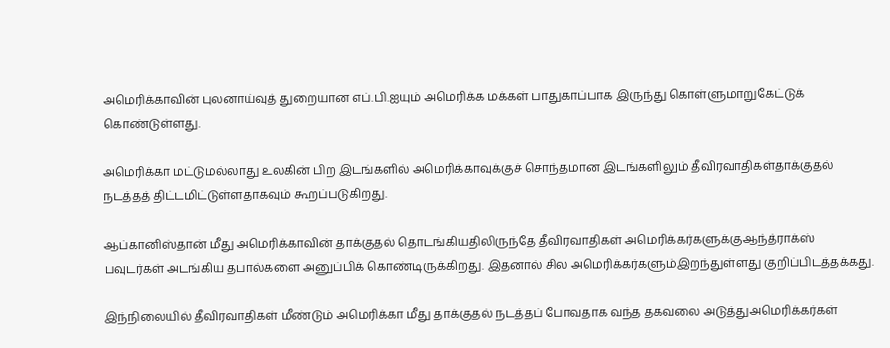அமெரிக்காவின் புலனாய்வுத் துறையான எப்.பி.ஐயும் அமெரிக்க மக்கள் பாதுகாப்பாக இருந்து கொள்ளுமாறுகேட்டுக் கொண்டுள்ளது.

அமெரிக்கா மட்டுமல்லாது உலகின் பிற இடங்களில் அமெரிக்காவுக்குச் சொந்தமான இடங்களிலும் தீவிரவாதிகள்தாக்குதல் நடத்தத் திட்டமிட்டுள்ளதாகவும் கூறப்படுகிறது.

ஆப்கானிஸ்தான் மீது அமெரிக்காவின் தாக்குதல் தொடங்கியதிலிருந்தே தீவிரவாதிகள் அமெரிக்கர்களுக்குஆந்த்ராக்ஸ் பவுடர்கள் அடங்கிய தபால்களை அனுப்பிக் கொண்டிருக்கிறது. இதனால் சில அமெரிக்கர்களும்இறந்துள்ளது குறிப்பிடத்தக்கது.

இந்நிலையில் தீவிரவாதிகள் மீண்டும் அமெரிக்கா மீது தாக்குதல் நடத்தப் போவதாக வந்த தகவலை அடுத்துஅமெரிக்கர்கள்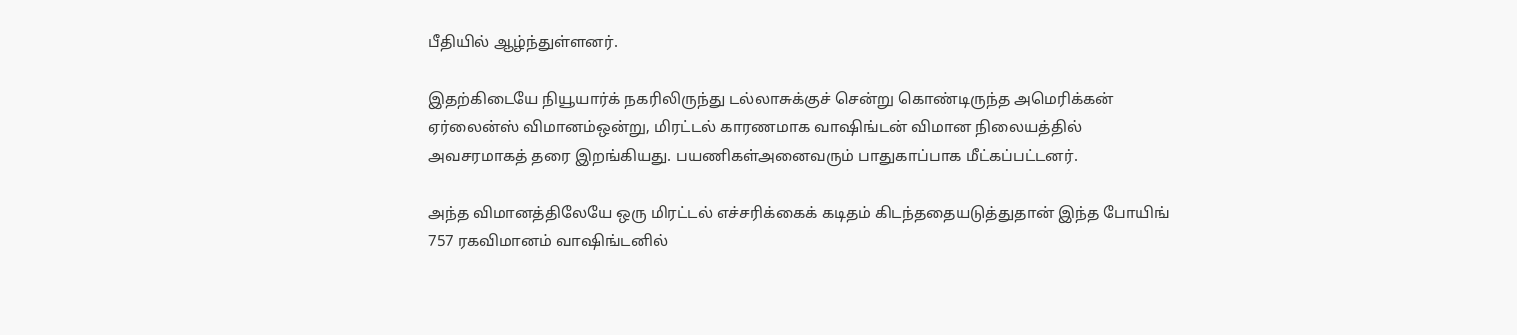பீதியில் ஆழ்ந்துள்ளனர்.

இதற்கிடையே நியூயார்க் நகரிலிருந்து டல்லாசுக்குச் சென்று கொண்டிருந்த அமெரிக்கன் ஏர்லைன்ஸ் விமானம்ஒன்று, மிரட்டல் காரணமாக வாஷிங்டன் விமான நிலையத்தில் அவசரமாகத் தரை இறங்கியது. பயணிகள்அனைவரும் பாதுகாப்பாக மீட்கப்பட்டனர்.

அந்த விமானத்திலேயே ஒரு மிரட்டல் எச்சரிக்கைக் கடிதம் கிடந்ததையடுத்துதான் இந்த போயிங் 757 ரகவிமானம் வாஷிங்டனில்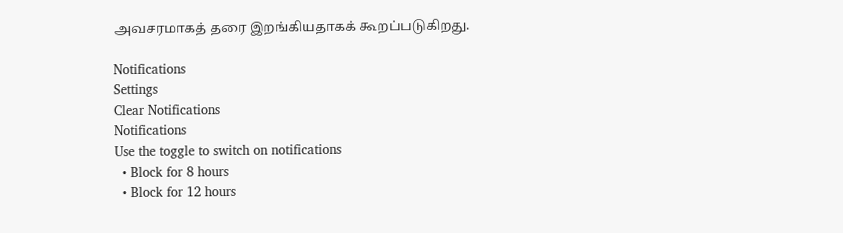அவசரமாகத் தரை இறங்கியதாகக் கூறப்படுகிறது.

Notifications
Settings
Clear Notifications
Notifications
Use the toggle to switch on notifications
  • Block for 8 hours
  • Block for 12 hours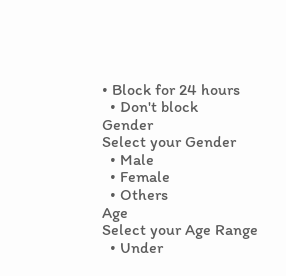• Block for 24 hours
  • Don't block
Gender
Select your Gender
  • Male
  • Female
  • Others
Age
Select your Age Range
  • Under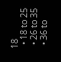18
  • 18 to 25
  • 26 to 35
  • 36 to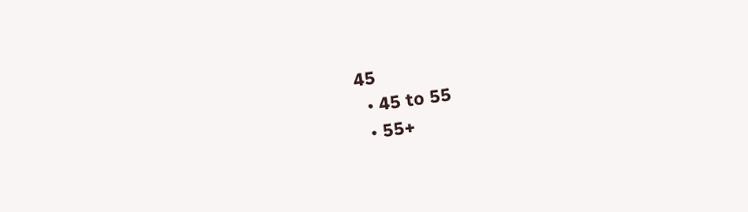45
  • 45 to 55
  • 55+